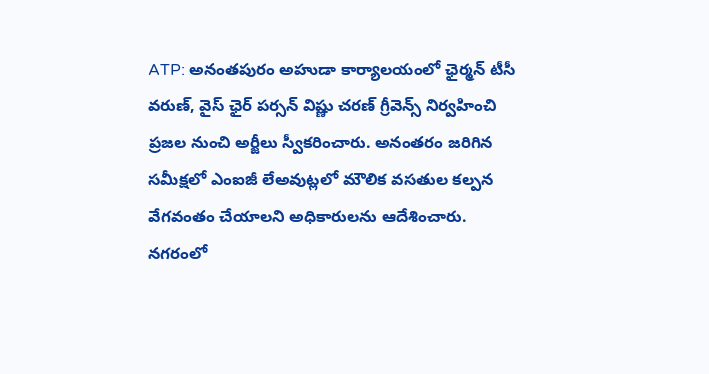ATP: అనంతపురం అహుడా కార్యాలయంలో ఛైర్మన్ టీసీ వరుణ్, వైస్ ఛైర్ పర్సన్ విష్ణు చరణ్ గ్రీవెన్స్ నిర్వహించి ప్రజల నుంచి అర్జీలు స్వీకరించారు. అనంతరం జరిగిన సమీక్షలో ఎంఐజీ లేఅవుట్లలో మౌలిక వసతుల కల్పన వేగవంతం చేయాలని అధికారులను ఆదేశించారు. నగరంలో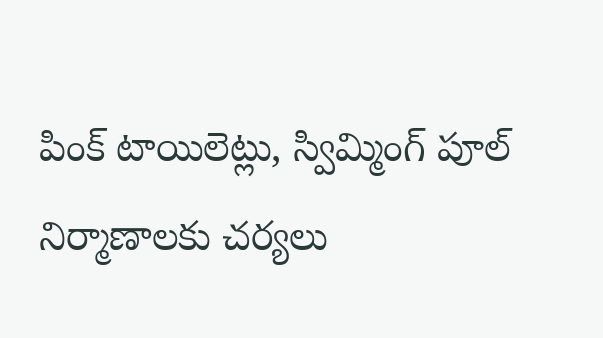పింక్ టాయిలెట్లు, స్విమ్మింగ్ పూల్ నిర్మాణాలకు చర్యలు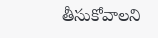తీసుకోవాలని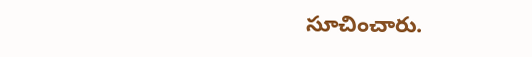సూచించారు.